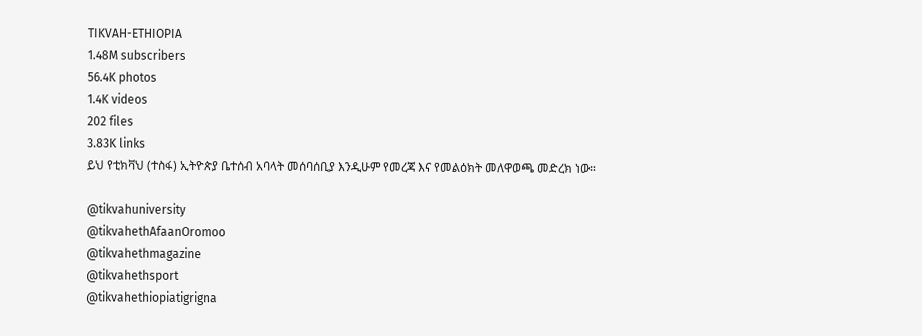TIKVAH-ETHIOPIA
1.48M subscribers
56.4K photos
1.4K videos
202 files
3.83K links
ይህ የቲክቫህ (ተስፋ) ኢትዮጵያ ቤተሰብ አባላት መሰባሰቢያ እንዲሁም የመረጃ እና የመልዕክት መለዋወጫ መድረክ ነው።

@tikvahuniversity
@tikvahethAfaanOromoo
@tikvahethmagazine
@tikvahethsport
@tikvahethiopiatigrigna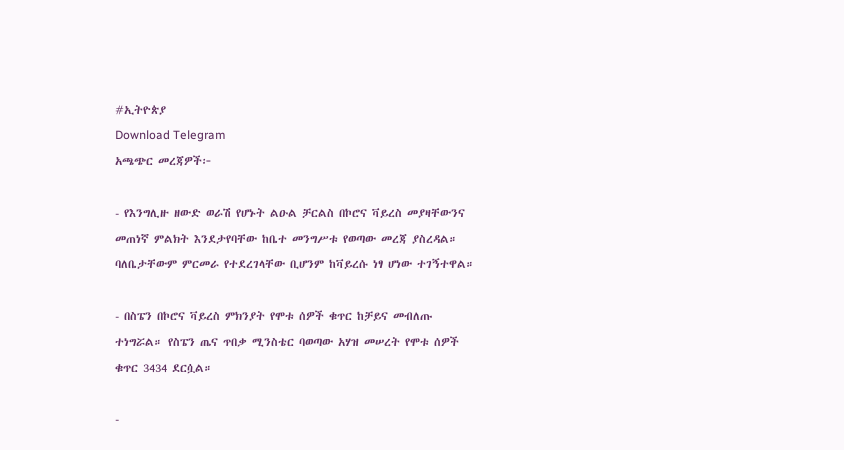#ኢትዮጵያ
Download Telegram
አጫጭር መረጃዎች፦

- የእንግሊዙ ዘውድ ወራሽ የሆኑት ልዑል ቻርልስ በኮሮና ቫይረስ መያዛቸውንና መጠነኛ ምልክት እንደታየባቸው ከቤተ መንግሥቱ የወጣው መረጃ ያስረዳል። ባለቤታቸውም ምርመራ የተደረገላቸው ቢሆንም ከቫይረሱ ነፃ ሆነው ተገኝተዋል።

- በስፔን በኮሮና ቫይረስ ምክንያት የሞቱ ሰዎች ቁጥር ከቻይና መብለጡ ተነግሯል። የስፔን ጤና ጥበቃ ሚንስቴር ባወጣው አሃዝ መሠረት የሞቱ ሰዎች ቁጥር 3434 ደርሷል።

-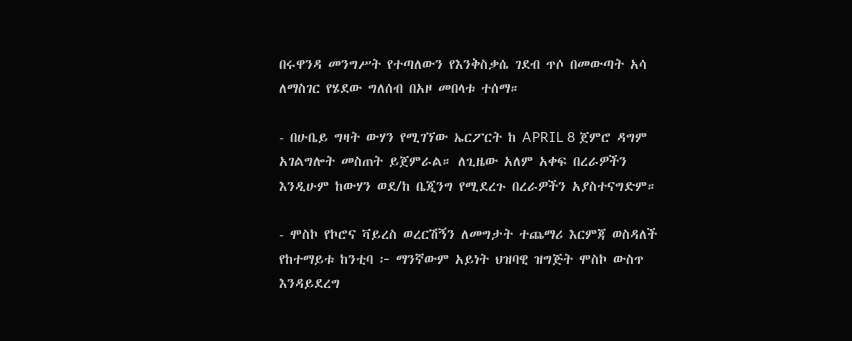በሩዋንዳ መንግሥት የተጣለውን የእንቅስቃሴ ገደብ ጥሶ በመውጣት አሳ ለማስገር የሄደው ግለሰብ በአዞ መበላቱ ተሰማ።

- በሁቤይ ግዛት ውሃን የሚገኘው ኤርፖርት ከ APRIL 8 ጀምሮ ዳግም አገልግሎት መስጠት ይጀምራል። ለጊዜው አለም አቀፍ በረራዎችን እንዲሁም ከውሃን ወደ/ከ ቤጂንግ የሚደረጉ በረራዎችን አያስተናግድም።

- ሞስኮ የኮሮና ቫይረስ ወረርሽኝን ለመግታት ተጨማሪ እርምጃ ወስዳለች የከተማይቱ ከንቲባ ፦ ማንኛውም አይነት ህዝባዊ ዝግጅት ሞስኮ ውስጥ እንዳይደረግ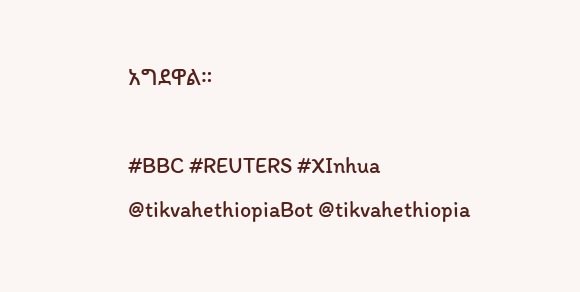አግደዋል።

#BBC #REUTERS #XInhua
@tikvahethiopiaBot @tikvahethiopia